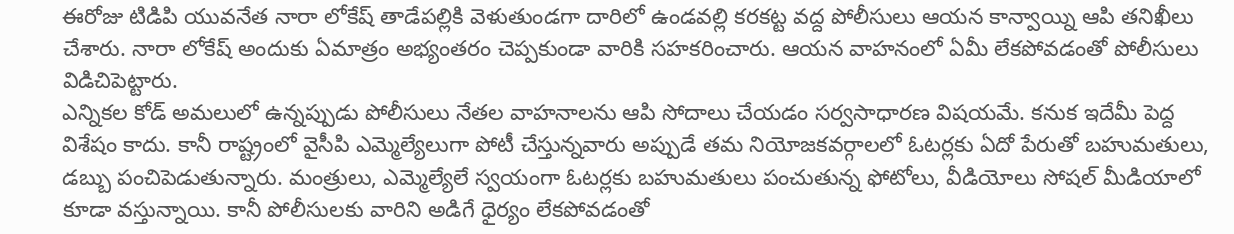ఈరోజు టిడిపి యువనేత నారా లోకేష్ తాడేపల్లికి వెళుతుండగా దారిలో ఉండవల్లి కరకట్ట వద్ద పోలీసులు ఆయన కాన్వాయ్ని ఆపి తనిఖీలు చేశారు. నారా లోకేష్ అందుకు ఏమాత్రం అభ్యంతరం చెప్పకుండా వారికి సహకరించారు. ఆయన వాహనంలో ఏమీ లేకపోవడంతో పోలీసులు విడిచిపెట్టారు.
ఎన్నికల కోడ్ అమలులో ఉన్నప్పుడు పోలీసులు నేతల వాహనాలను ఆపి సోదాలు చేయడం సర్వసాధారణ విషయమే. కనుక ఇదేమీ పెద్ద విశేషం కాదు. కానీ రాష్ట్రంలో వైసీపి ఎమ్మెల్యేలుగా పోటీ చేస్తున్నవారు అప్పుడే తమ నియోజకవర్గాలలో ఓటర్లకు ఏదో పేరుతో బహుమతులు, డబ్బు పంచిపెడుతున్నారు. మంత్రులు, ఎమ్మెల్యేలే స్వయంగా ఓటర్లకు బహుమతులు పంచుతున్న ఫోటోలు, వీడియోలు సోషల్ మీడియాలో కూడా వస్తున్నాయి. కానీ పోలీసులకు వారిని అడిగే ధైర్యం లేకపోవడంతో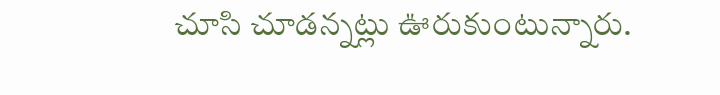చూసి చూడన్నట్లు ఊరుకుంటున్నారు.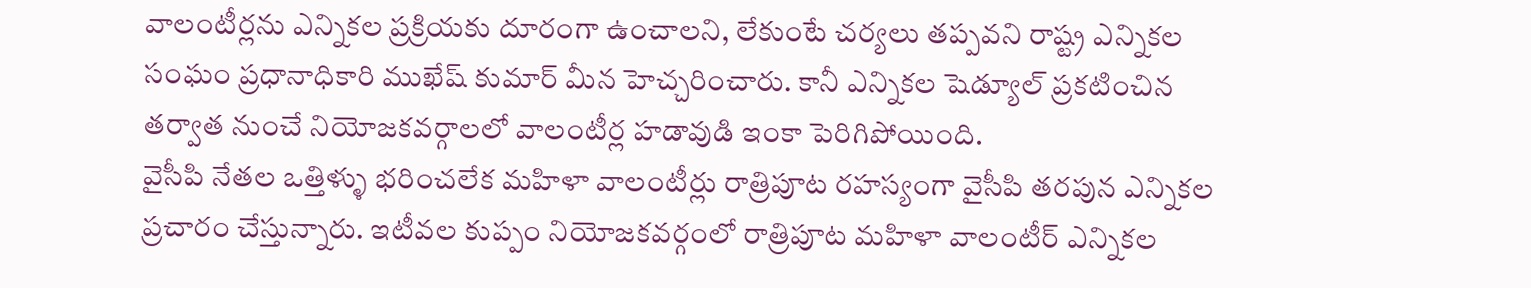వాలంటీర్లను ఎన్నికల ప్రక్రియకు దూరంగా ఉంచాలని, లేకుంటే చర్యలు తప్పవని రాష్ట్ర ఎన్నికల సంఘం ప్రధానాధికారి ముఖేష్ కుమార్ మీన హెచ్చరించారు. కానీ ఎన్నికల షెడ్యూల్ ప్రకటించిన తర్వాత నుంచే నియోజకవర్గాలలో వాలంటీర్ల హడావుడి ఇంకా పెరిగిపోయింది.
వైసీపి నేతల ఒత్తిళ్ళు భరించలేక మహిళా వాలంటీర్లు రాత్రిపూట రహస్యంగా వైసీపి తరపున ఎన్నికల ప్రచారం చేస్తున్నారు. ఇటీవల కుప్పం నియోజకవర్గంలో రాత్రిపూట మహిళా వాలంటీర్ ఎన్నికల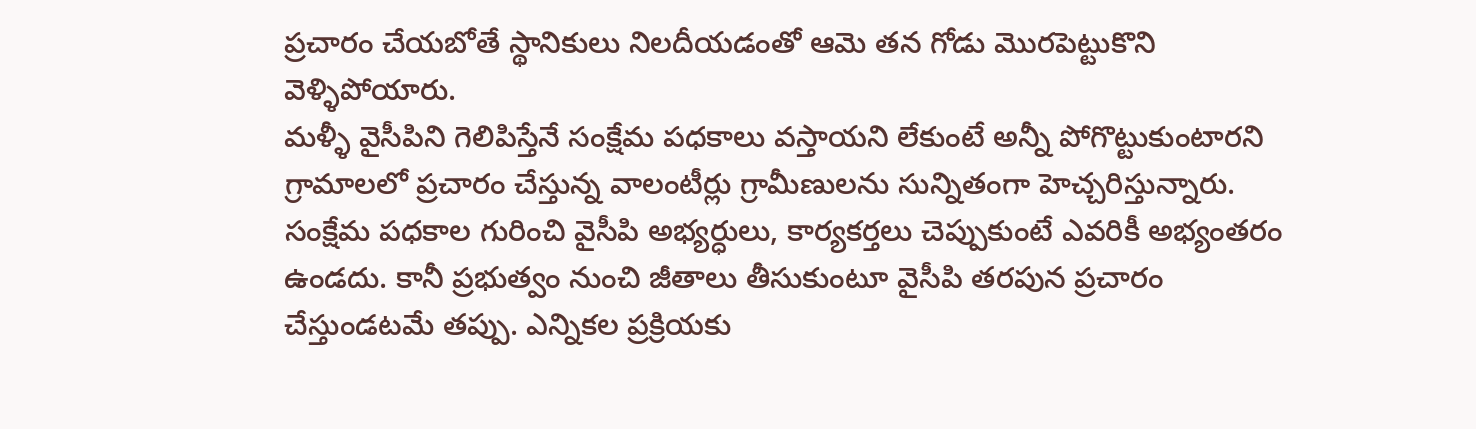ప్రచారం చేయబోతే స్థానికులు నిలదీయడంతో ఆమె తన గోడు మొరపెట్టుకొని వెళ్ళిపోయారు.
మళ్ళీ వైసీపిని గెలిపిస్తేనే సంక్షేమ పధకాలు వస్తాయని లేకుంటే అన్నీ పోగొట్టుకుంటారని గ్రామాలలో ప్రచారం చేస్తున్న వాలంటీర్లు గ్రామీణులను సున్నితంగా హెచ్చరిస్తున్నారు.
సంక్షేమ పధకాల గురించి వైసీపి అభ్యర్ధులు, కార్యకర్తలు చెప్పుకుంటే ఎవరికీ అభ్యంతరం ఉండదు. కానీ ప్రభుత్వం నుంచి జీతాలు తీసుకుంటూ వైసీపి తరపున ప్రచారం చేస్తుండటమే తప్పు. ఎన్నికల ప్రక్రియకు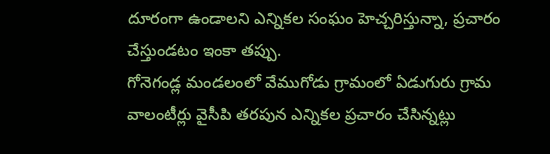దూరంగా ఉండాలని ఎన్నికల సంఘం హెచ్చరిస్తున్నా, ప్రచారం చేస్తుండటం ఇంకా తప్పు.
గోనెగండ్ల మండలంలో వేముగోడు గ్రామంలో ఏడుగురు గ్రామ వాలంటీర్లు వైసీపి తరపున ఎన్నికల ప్రచారం చేసిన్నట్లు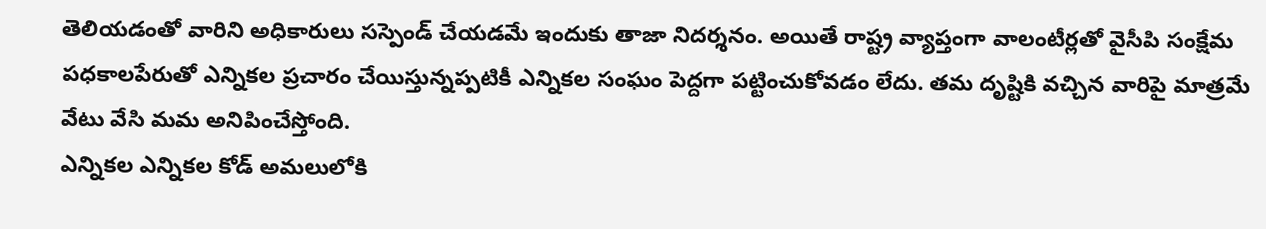తెలియడంతో వారిని అధికారులు సస్పెండ్ చేయడమే ఇందుకు తాజా నిదర్శనం. అయితే రాష్ట్ర వ్యాప్తంగా వాలంటీర్లతో వైసీపి సంక్షేమ పధకాలపేరుతో ఎన్నికల ప్రచారం చేయిస్తున్నప్పటికీ ఎన్నికల సంఘం పెద్దగా పట్టించుకోవడం లేదు. తమ దృష్టికి వచ్చిన వారిపై మాత్రమే వేటు వేసి మమ అనిపించేస్తోంది.
ఎన్నికల ఎన్నికల కోడ్ అమలులోకి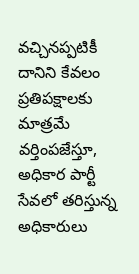వచ్చినప్పటికీ దానిని కేవలం ప్రతిపక్షాలకు మాత్రమే వర్తింపజేస్తూ, అధికార పార్టీ సేవలో తరిస్తున్న అధికారులు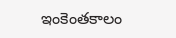ఇంకెంతకాలం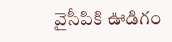వైసీపికి ఊడిగం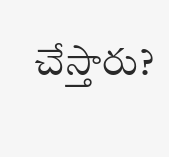చేస్తారు?